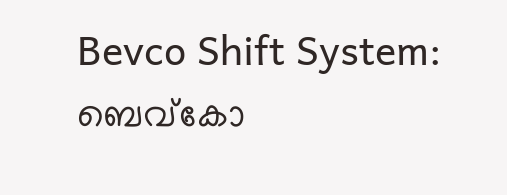Bevco Shift System: ബെവ്കോ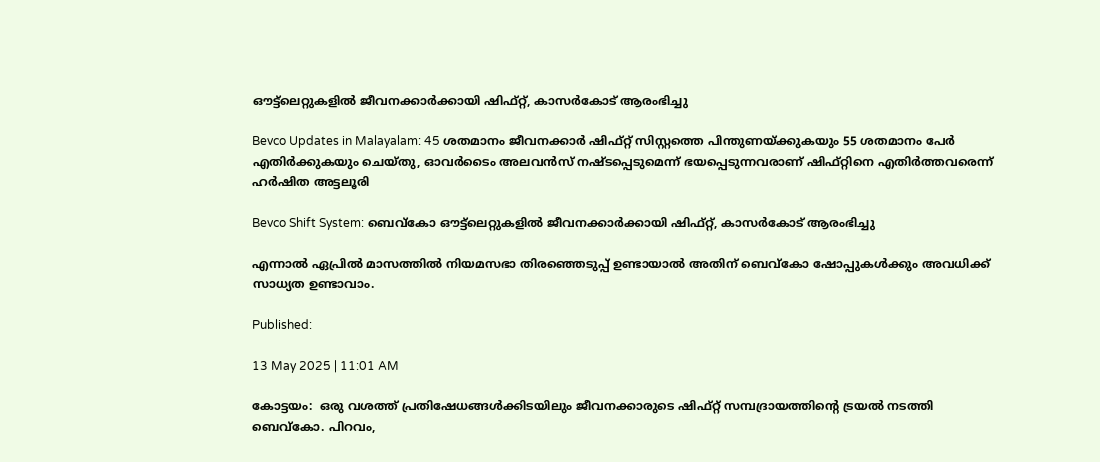ഔട്ട്ലെറ്റുകളിൽ ജീവനക്കാർക്കായി ഷിഫ്റ്റ്, കാസർകോട് ആരംഭിച്ചു

Bevco Updates in Malayalam: 45 ശതമാനം ജീവനക്കാർ ഷിഫ്റ്റ് സിസ്റ്റത്തെ പിന്തുണയ്ക്കുകയും 55 ശതമാനം പേർ എതിർക്കുകയും ചെയ്തു, ഓവർടൈം അലവൻസ് നഷ്ടപ്പെടുമെന്ന് ഭയപ്പെടുന്നവരാണ് ഷിഫ്റ്റിനെ എതിർത്തവരെന്ന് ഹർഷിത അട്ടലൂരി

Bevco Shift System: ബെവ്കോ ഔട്ട്ലെറ്റുകളിൽ ജീവനക്കാർക്കായി ഷിഫ്റ്റ്, കാസർകോട് ആരംഭിച്ചു

എന്നാൽ ഏപ്രിൽ മാസത്തിൽ നിയമസഭാ തിരഞ്ഞെടുപ്പ് ഉണ്ടായാൽ അതിന് ബെവ്കോ ഷോപ്പുകൾക്കും അവധിക്ക് സാധ്യത ഉണ്ടാവാം.

Published:

13 May 2025 | 11:01 AM

കോട്ടയം:  ഒരു വശത്ത് പ്രതിഷേധങ്ങൾക്കിടയിലും ജീവനക്കാരുടെ ഷിഫ്റ്റ് സമ്പദ്രായത്തിൻ്റെ ട്രയൽ നടത്തി ബെവ്കോ. പിറവം,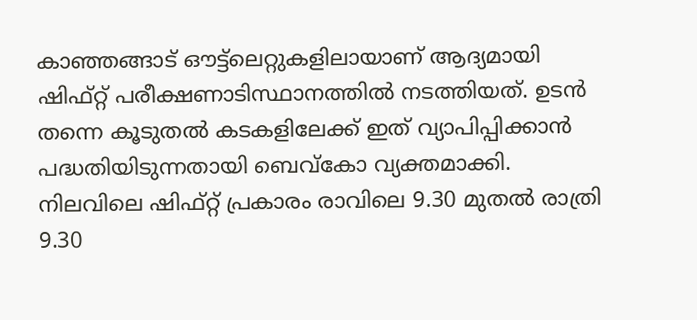കാഞ്ഞങ്ങാട് ഔട്ട്ലെറ്റുകളിലായാണ് ആദ്യമായി ഷിഫ്റ്റ് പരീക്ഷണാടിസ്ഥാനത്തിൽ നടത്തിയത്. ഉടൻ തന്നെ കൂടുതൽ കടകളിലേക്ക് ഇത് വ്യാപിപ്പിക്കാൻ പദ്ധതിയിടുന്നതായി ബെവ്കോ വ്യക്തമാക്കി. നിലവിലെ ഷിഫ്റ്റ് പ്രകാരം രാവിലെ 9.30 മുതൽ രാത്രി 9.30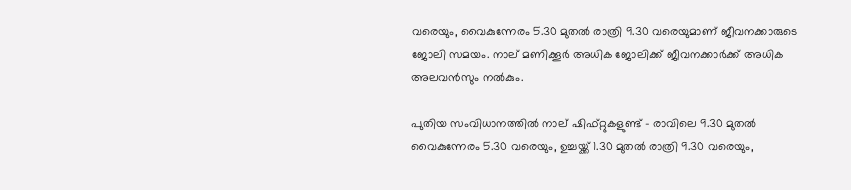വരെയും, വൈകുന്നേരം 5.30 മുതൽ രാത്രി 9.30 വരെയുമാണ് ജീവനക്കാരുടെ ജോലി സമയം. നാല് മണിക്കൂർ അധിക ജോലിക്ക് ജീവനക്കാർക്ക് അധിക അലവൻസും നൽകും.

പുതിയ സംവിധാനത്തിൽ നാല് ഷിഫ്റ്റുകളുണ്ട് – രാവിലെ 9.30 മുതൽ വൈകുന്നേരം 5.30 വരെയും, ഉച്ചയ്ക്ക് 1.30 മുതൽ രാത്രി 9.30 വരെയും,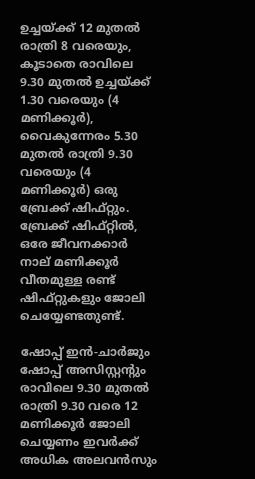ഉച്ചയ്ക്ക് 12 മുതൽ രാത്രി 8 വരെയും, കൂടാതെ രാവിലെ 9.30 മുതൽ ഉച്ചയ്ക്ക് 1.30 വരെയും (4 മണിക്കൂർ), വൈകുന്നേരം 5.30 മുതൽ രാത്രി 9.30 വരെയും (4 മണിക്കൂർ) ഒരു ബ്രേക്ക് ഷിഫ്റ്റും. ബ്രേക്ക് ഷിഫ്റ്റിൽ, ഒരേ ജീവനക്കാർ നാല് മണിക്കൂർ വീതമുള്ള രണ്ട് ഷിഫ്റ്റുകളും ജോലി ചെയ്യേണ്ടതുണ്ട്.

ഷോപ്പ് ഇൻ-ചാർജും ഷോപ്പ് അസിസ്റ്റന്റും രാവിലെ 9.30 മുതൽ രാത്രി 9.30 വരെ 12 മണിക്കൂർ ജോലി ചെയ്യണം ഇവർക്ക് അധിക അലവൻസും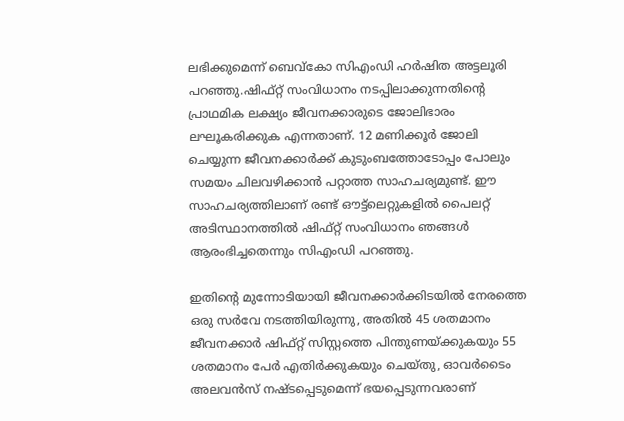ലഭിക്കുമെന്ന് ബെവ്കോ സിഎംഡി ഹർഷിത അട്ടലൂരി പറഞ്ഞു.ഷിഫ്റ്റ് സംവിധാനം നടപ്പിലാക്കുന്നതിന്റെ പ്രാഥമിക ലക്ഷ്യം ജീവനക്കാരുടെ ജോലിഭാരം ലഘൂകരിക്കുക എന്നതാണ്. 12 മണിക്കൂർ ജോലി ചെയ്യുന്ന ജീവനക്കാർക്ക് കുടുംബത്തോടോപ്പം പോലും സമയം ചിലവഴിക്കാൻ പറ്റാത്ത സാഹചര്യമുണ്ട്. ഈ സാഹചര്യത്തിലാണ് രണ്ട് ഔട്ട്‌ലെറ്റുകളിൽ പൈലറ്റ് അടിസ്ഥാനത്തിൽ ഷിഫ്റ്റ് സംവിധാനം ഞങ്ങൾ ആരംഭിച്ചതെന്നും സിഎംഡി പറഞ്ഞു.

ഇതിൻ്റെ മുന്നോടിയായി ജീവനക്കാർക്കിടയിൽ നേരത്തെ ഒരു സർവേ നടത്തിയിരുന്നു, അതിൽ 45 ശതമാനം ജീവനക്കാർ ഷിഫ്റ്റ് സിസ്റ്റത്തെ പിന്തുണയ്ക്കുകയും 55 ശതമാനം പേർ എതിർക്കുകയും ചെയ്തു, ഓവർടൈം അലവൻസ് നഷ്ടപ്പെടുമെന്ന് ഭയപ്പെടുന്നവരാണ്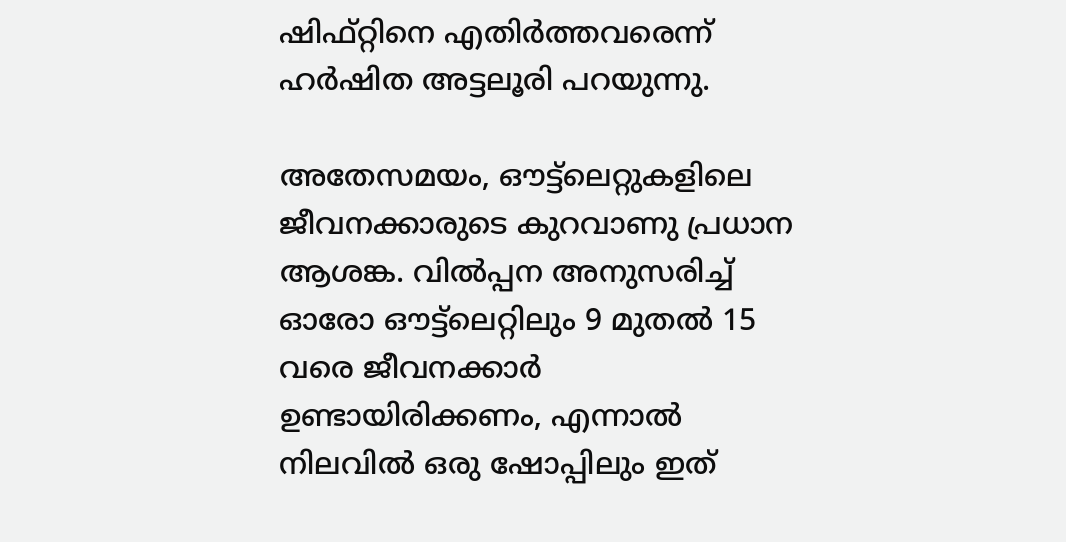ഷിഫ്റ്റിനെ എതിർത്തവരെന്ന് ഹർഷിത അട്ടലൂരി പറയുന്നു.

അതേസമയം, ഔട്ട്‌ലെറ്റുകളിലെ ജീവനക്കാരുടെ കുറവാണു പ്രധാന ആശങ്ക. വിൽപ്പന അനുസരിച്ച് ഓരോ ഔട്ട്‌ലെറ്റിലും 9 മുതൽ 15 വരെ ജീവനക്കാർ ഉണ്ടായിരിക്കണം, എന്നാൽ നിലവിൽ ഒരു ഷോപ്പിലും ഇത്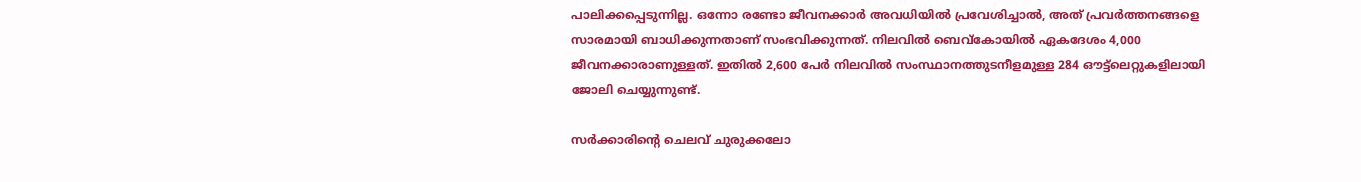പാലിക്കപ്പെടുന്നില്ല. ഒന്നോ രണ്ടോ ജീവനക്കാർ അവധിയിൽ പ്രവേശിച്ചാൽ, അത് പ്രവർത്തനങ്ങളെ സാരമായി ബാധിക്കുന്നതാണ് സംഭവിക്കുന്നത്. നിലവിൽ ബെവ്കോയിൽ ഏകദേശം 4,000 ജീവനക്കാരാണുള്ളത്. ഇതിൽ 2,600 പേർ നിലവിൽ സംസ്ഥാനത്തുടനീളമുള്ള 284 ഔട്ട്‌ലെറ്റുകളിലായി ജോലി ചെയ്യുന്നുണ്ട്.

സർക്കാരിൻ്റെ ചെലവ് ചുരുക്കലോ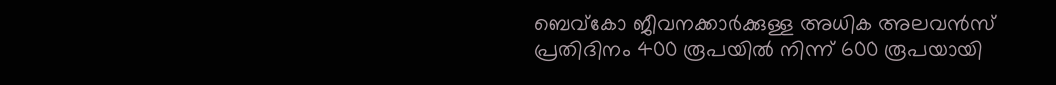ബെവ്കോ ജീവനക്കാർക്കുള്ള അധിക അലവൻസ് പ്രതിദിനം 400 രൂപയിൽ നിന്ന് 600 രൂപയായി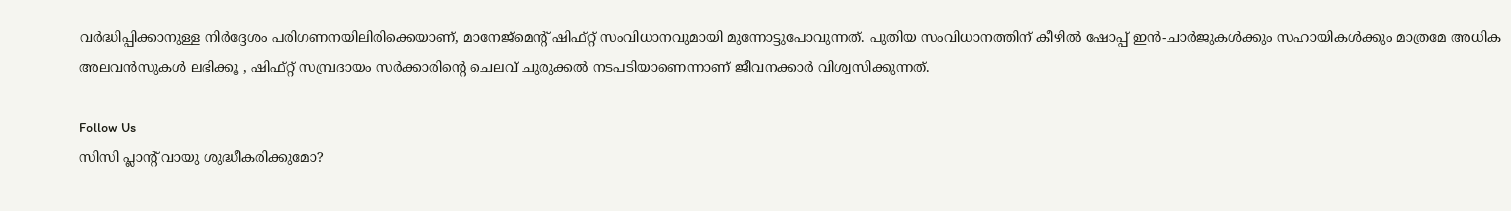വർദ്ധിപ്പിക്കാനുള്ള നിർദ്ദേശം പരിഗണനയിലിരിക്കെയാണ്, മാനേജ്‌മെന്റ് ഷിഫ്റ്റ് സംവിധാനവുമായി മുന്നോട്ടുപോവുന്നത്. പുതിയ സംവിധാനത്തിന് കീഴിൽ ഷോപ്പ് ഇൻ-ചാർജുകൾക്കും സഹായികൾക്കും മാത്രമേ അധിക അലവൻസുകൾ ലഭിക്കൂ , ഷിഫ്റ്റ് സമ്പ്രദായം സർക്കാരിന്റെ ചെലവ് ചുരുക്കൽ നടപടിയാണെന്നാണ് ജീവനക്കാർ വിശ്വസിക്കുന്നത്.

Follow Us
സിസി പ്ലാന്‍റ് വായു ശുദ്ധീകരിക്കുമോ?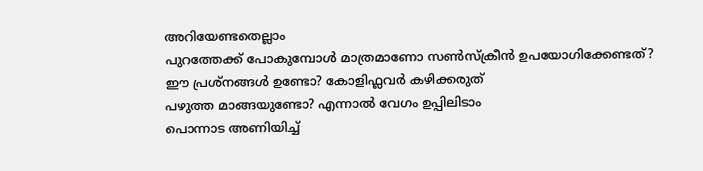അറിയേണ്ടതെല്ലാം
പുറത്തേക്ക് പോകുമ്പോള്‍ മാത്രമാണോ സണ്‍സ്‌ക്രീന്‍ ഉപയോഗിക്കേണ്ടത്?
ഈ പ്രശ്നങ്ങൾ ഉണ്ടോ? കോളിഫ്ലവർ കഴിക്കരുത്
പഴുത്ത മാങ്ങയുണ്ടോ? എന്നാല്‍ വേഗം ഉപ്പിലിടാം
പൊന്നാട അണിയിച്ച്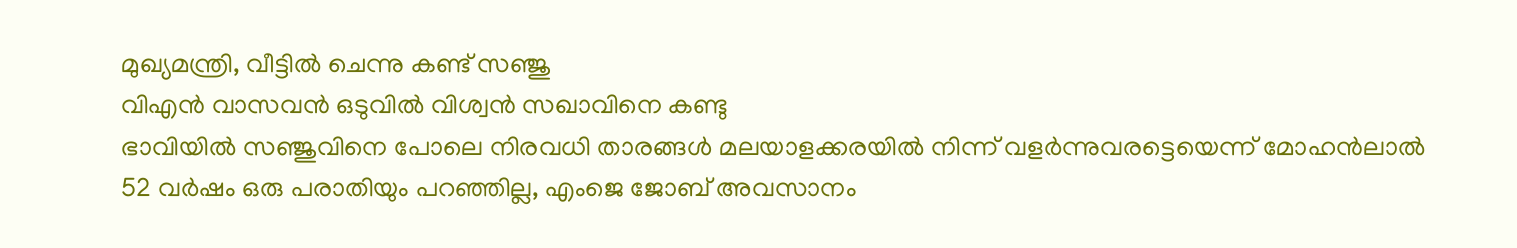മുഖ്യമന്ത്രി, വീട്ടിൽ ചെന്നു കണ്ട് സഞ്ജു
വിഎൻ വാസവൻ ഒടുവിൽ വിശ്വൻ സഖാവിനെ കണ്ടു
ഭാവിയില്‍ സഞ്ജുവിനെ പോലെ നിരവധി താരങ്ങള്‍ മലയാളക്കരയില്‍ നിന്ന്‌ വളര്‍ന്നുവരട്ടെയെന്ന് മോഹന്‍ലാല്‍
52 വർഷം ഒരു പരാതിയും പറഞ്ഞില്ല, എംജെ ജോബ് അവസാനം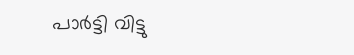പാർട്ടി വിട്ടു